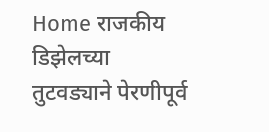Home राजकीय डिझेलच्या तुटवड्याने पेरणीपूर्व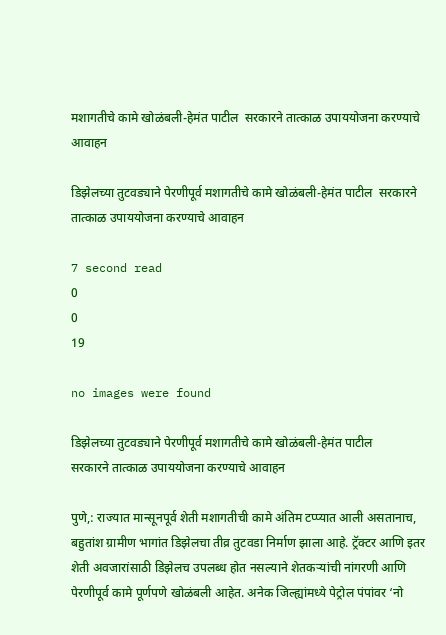मशागतीचे कामे खोळंबली-हेमंत पाटील  सरकारने तात्काळ उपाययोजना करण्याचे आवाहन

डिझेलच्या तुटवड्याने पेरणीपूर्व मशागतीचे कामे खोळंबली-हेमंत पाटील  सरकारने तात्काळ उपाययोजना करण्याचे आवाहन

7 second read
0
0
19

no images were found

डिझेलच्या तुटवड्याने पेरणीपूर्व मशागतीचे कामे खोळंबली-हेमंत पाटील
सरकारने तात्काळ उपाययोजना करण्याचे आवाहन

पुणे,: राज्यात मान्सूनपूर्व शेती मशागतीची कामे अंतिम टप्प्यात आली असतानाच, बहुतांश ग्रामीण भागांत डिझेलचा तीव्र तुटवडा निर्माण झाला आहे. ट्रॅक्टर आणि इतर शेती अवजारांसाठी डिझेलच उपलब्ध होत नसल्याने शेतकऱ्यांची नांगरणी आणि पेरणीपूर्व कामे पूर्णपणे खोळंबली आहेत. अनेक जिल्ह्यांमध्ये पेट्रोल पंपांवर ‘नो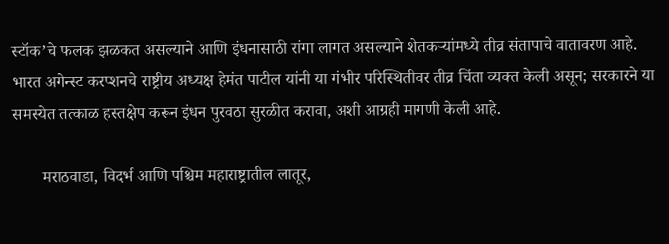स्टॉक’चे फलक झळकत असल्याने आणि इंधनासाठी रांगा लागत असल्याने शेतकऱ्यांमध्ये तीव्र संतापाचे वातावरण आहे. भारत अगेन्स्ट करप्शनचे राष्ट्रीय अध्यक्ष हेमंत पाटील यांनी या गंभीर परिस्थितीवर तीव्र चिंता व्यक्त केली असून; सरकारने या समस्येत तत्काळ हस्तक्षेप करून इंधन पुरवठा सुरळीत करावा, अशी आग्रही मागणी केली आहे.

       मराठवाडा, विदर्भ आणि पश्चिम महाराष्ट्रातील लातूर,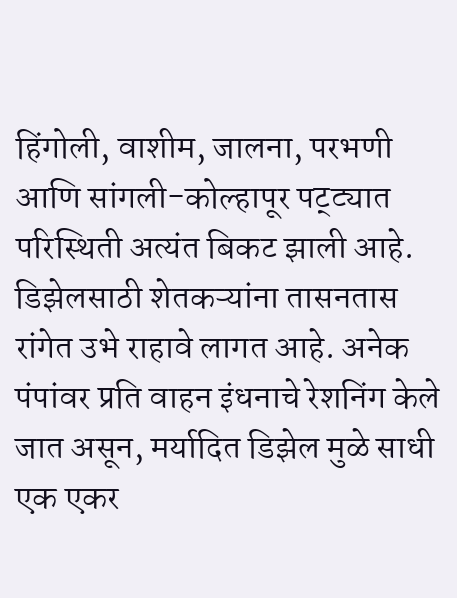हिंगोली, वाशीम, जालना, परभणी आणि सांगली-कोल्हापूर पट्ट्यात परिस्थिती अत्यंत बिकट झाली आहे. डिझेलसाठी शेतकऱ्यांना तासनतास रांगेत उभे राहावे लागत आहे. अनेक पंपांवर प्रति वाहन इंधनाचे रेशनिंग केले जात असून, मर्यादित डिझेल मुळे साधी एक एकर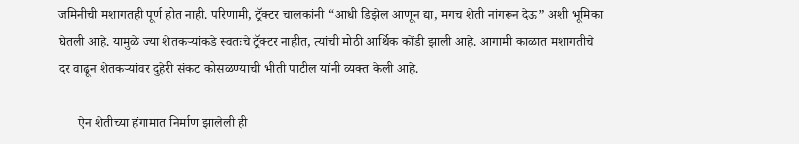जमिनीची मशागतही पूर्ण होत नाही. परिणामी, ट्रॅक्टर चालकांनी “आधी डिझेल आणून द्या, मगच शेती नांगरून देऊ” अशी भूमिका घेतली आहे. यामुळे ज्या शेतकऱ्यांकडे स्वतःचे ट्रॅक्टर नाहीत, त्यांची मोठी आर्थिक कोंडी झाली आहे. आगामी काळात मशागतीचे दर वाढून शेतकऱ्यांवर दुहेरी संकट कोसळण्याची भीती पाटील यांनी व्यक्त केली आहे.

      ऐन शेतीच्या हंगामात निर्माण झालेली ही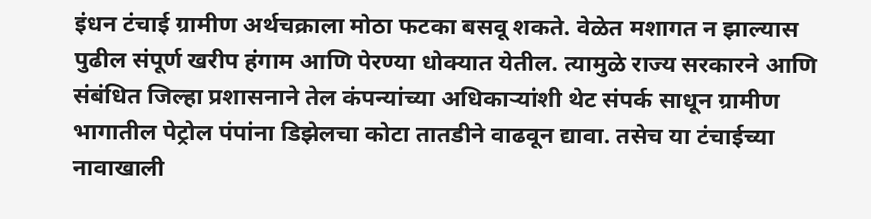इंधन टंचाई ग्रामीण अर्थचक्राला मोठा फटका बसवू शकते. वेळेत मशागत न झाल्यास पुढील संपूर्ण खरीप हंगाम आणि पेरण्या धोक्यात येतील. त्यामुळे राज्य सरकारने आणि संबंधित जिल्हा प्रशासनाने तेल कंपन्यांच्या अधिकाऱ्यांशी थेट संपर्क साधून ग्रामीण भागातील पेट्रोल पंपांना डिझेलचा कोटा तातडीने वाढवून द्यावा. तसेच या टंचाईच्या नावाखाली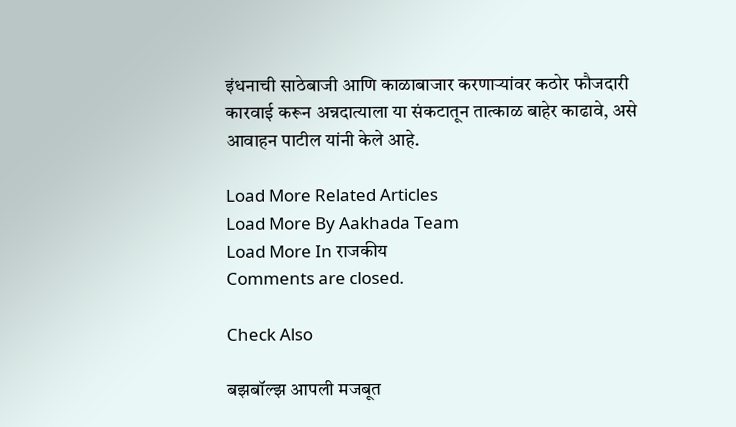इंधनाची साठेबाजी आणि काळाबाजार करणाऱ्यांवर कठोर फौजदारी कारवाई करून अन्नदात्याला या संकटातून तात्काळ बाहेर काढावे, असे आवाहन पाटील यांनी केले आहे.

Load More Related Articles
Load More By Aakhada Team
Load More In राजकीय
Comments are closed.

Check Also

बझबॉल्झ आपली मजबूत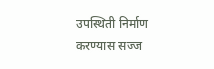उपस्थिती निर्माण करण्यास सज्ज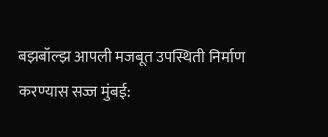बझबॉल्झ आपली मजबूत उपस्थिती निर्माण करण्यास सज्ज मुंबई: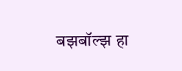बझबॉल्झ हा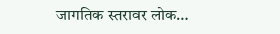जागतिक स्तरावर लोक…